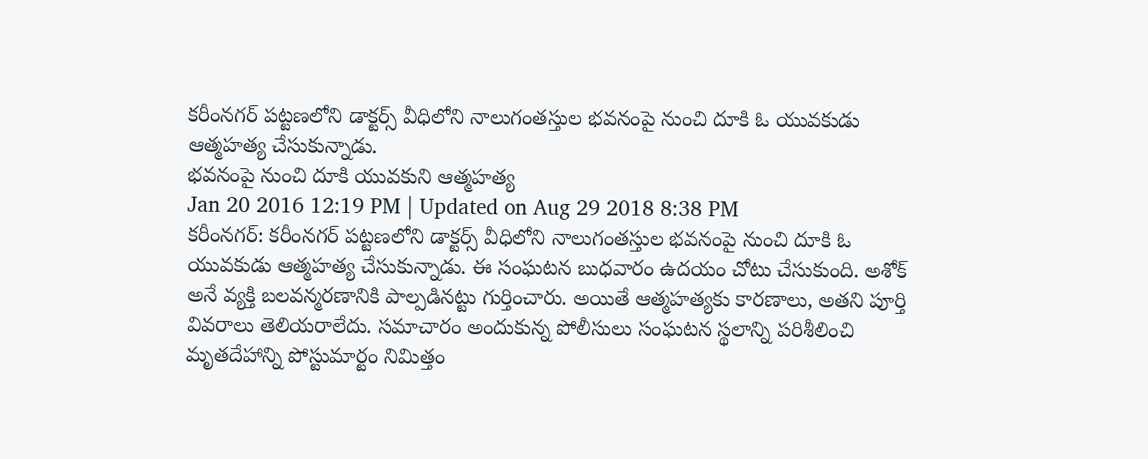కరీంనగర్ పట్టణలోని డాక్టర్స్ వీధిలోని నాలుగంతస్తుల భవనంపై నుంచి దూకి ఓ యువకుడు ఆత్మహత్య చేసుకున్నాడు.
భవనంపై నుంచి దూకి యువకుని ఆత్మహత్య
Jan 20 2016 12:19 PM | Updated on Aug 29 2018 8:38 PM
కరీంనగర్: కరీంనగర్ పట్టణలోని డాక్టర్స్ వీధిలోని నాలుగంతస్తుల భవనంపై నుంచి దూకి ఓ యువకుడు ఆత్మహత్య చేసుకున్నాడు. ఈ సంఘటన బుధవారం ఉదయం చోటు చేసుకుంది. అశోక్ అనే వ్యక్తి బలవన్మరణానికి పాల్పడినట్టు గుర్తించారు. అయితే ఆత్మహత్యకు కారణాలు, అతని పూర్తి వివరాలు తెలియరాలేదు. సమాచారం అందుకున్న పోలీసులు సంఘటన స్థలాన్ని పరిశీలించి మృతదేహాన్ని పోస్టుమార్టం నిమిత్తం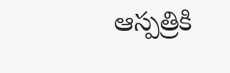ఆస్పత్రికి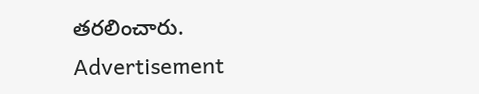తరలించారు.
Advertisement